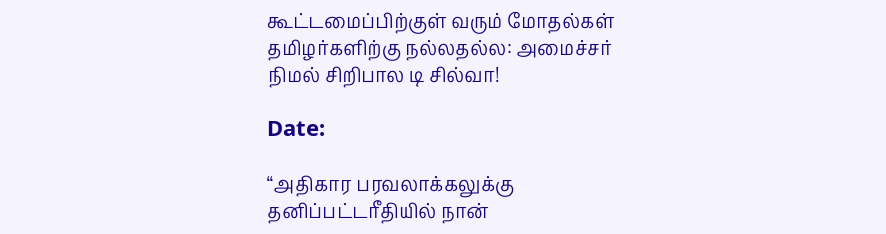கூட்டமைப்பிற்குள் வரும் மோதல்கள் தமிழர்களிற்கு நல்லதல்ல: அமைச்சர் நிமல் சிறிபால டி சில்வா!

Date:

“அதிகார பரவலாக்கலுக்கு தனிப்பட்டரீதியில் நான்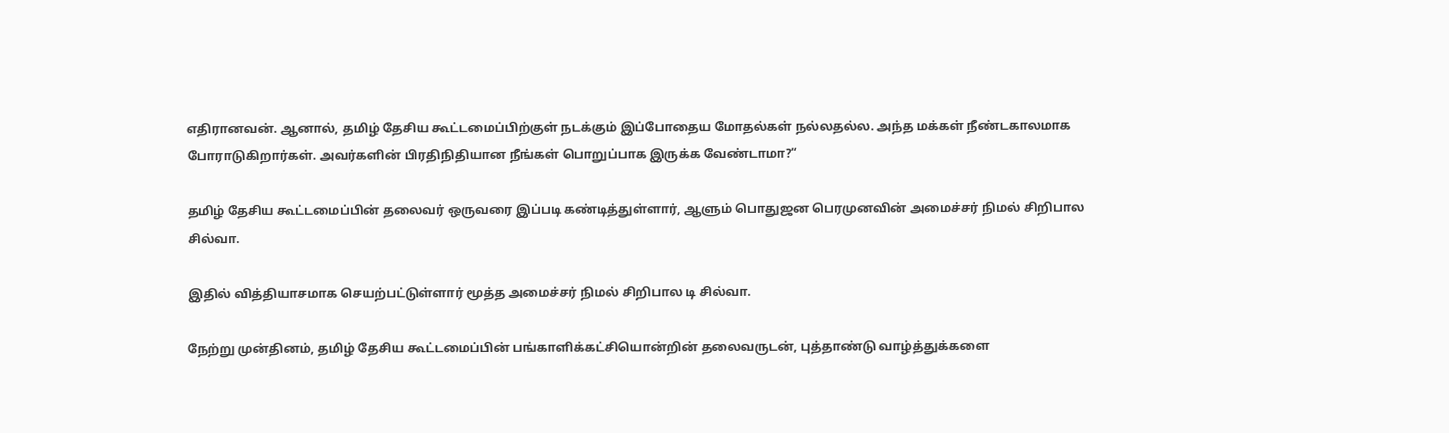எதிரானவன். ஆனால், தமிழ் தேசிய கூட்டமைப்பிற்குள் நடக்கும் இப்போதைய மோதல்கள் நல்லதல்ல. அந்த மக்கள் நீண்டகாலமாக போராடுகிறார்கள். அவர்களின் பிரதிநிதியான நீங்கள் பொறுப்பாக இருக்க வேண்டாமா?“

தமிழ் தேசிய கூட்டமைப்பின் தலைவர் ஒருவரை இப்படி கண்டித்துள்ளார், ஆளும் பொதுஜன பெரமுனவின் அமைச்சர் நிமல் சிறிபால  சில்வா.

இதில் வித்தியாசமாக செயற்பட்டுள்ளார் மூத்த அமைச்சர் நிமல் சிறிபால டி சில்வா.

நேற்று முன்தினம், தமிழ் தேசிய கூட்டமைப்பின் பங்காளிக்கட்சியொன்றின் தலைவருடன், புத்தாண்டு வாழ்த்துக்களை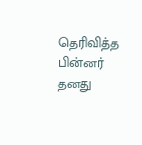தெரிவித்த பின்னர் தனது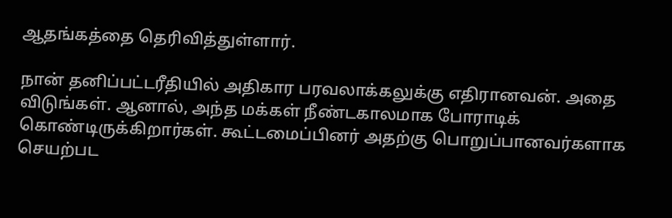ஆதங்கத்தை தெரிவித்துள்ளார்.

நான் தனிப்பட்டரீதியில் அதிகார பரவலாக்கலுக்கு எதிரானவன். அதை விடுங்கள். ஆனால், அந்த மக்கள் நீண்டகாலமாக போராடிக் கொண்டிருக்கிறார்கள். கூட்டமைப்பினர் அதற்கு பொறுப்பானவர்களாக செயற்பட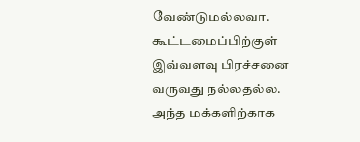வேண்டுமல்லவா. கூட்டமைப்பிற்குள் இவ்வளவு பிரச்சனை வருவது நல்லதல்ல. அந்த மக்களிற்காக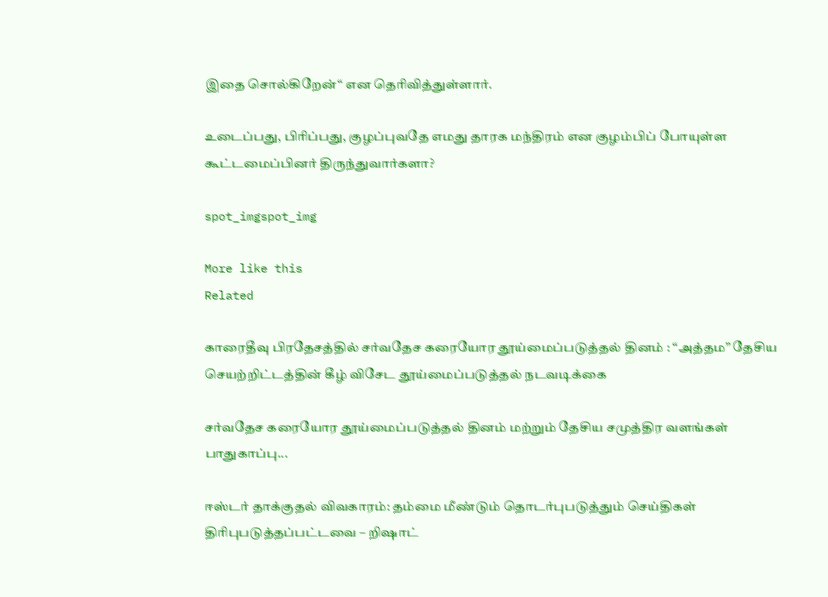இதை சொல்கிறேன்“ என தெரிவித்துள்ளார்.

உடைப்பது, பிரிப்பது, குழப்புவதே எமது தாரக மந்திரம் என குழம்பிப் போயுள்ள கூட்டமைப்பினர் திருந்துவார்களா?

spot_imgspot_img

More like this
Related

காரைதீவு பிரதேசத்தில் சர்வதேச கரையோர தூய்மைப்படுத்தல் தினம் : “அத்தம” தேசிய செயற்றிட்டத்தின் கீழ் விசேட தூய்மைப்படுத்தல் நடவடிக்கை

சர்வதேச கரையோர தூய்மைப்படுத்தல் தினம் மற்றும் தேசிய சமுத்திர வளங்கள் பாதுகாப்பு...

ஈஸ்டர் தாக்குதல் விவகாரம்: தம்மை மீண்டும் தொடர்புபடுத்தும் செய்திகள் திரிபுபடுத்தப்பட்டவை – றிஷாட்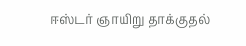ஈஸ்டர் ஞாயிறு தாக்குதல்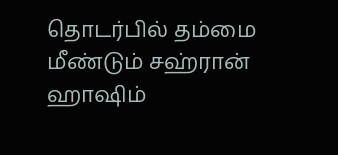தொடர்பில் தம்மை மீண்டும் சஹ்ரான் ஹாஷிம்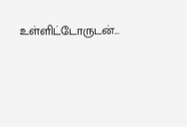உள்ளிட்டோருடன்...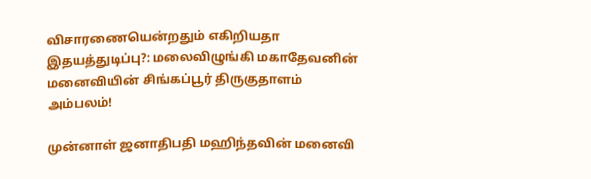விசாரணையென்றதும் எகிறியதா இதயத்துடிப்பு?: மலைவிழுங்கி மகாதேவனின் மனைவியின் சிங்கப்பூர் திருகுதாளம் அம்பலம்!

முன்னாள் ஜனாதிபதி மஹிந்தவின் மனைவி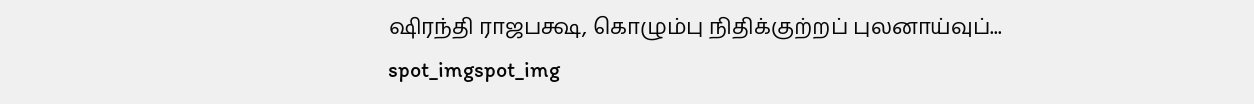ஷிரந்தி ராஜபக்ஷ, கொழும்பு நிதிக்குற்றப் புலனாய்வுப்...
spot_imgspot_img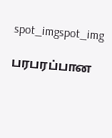spot_imgspot_img

பரபரப்பான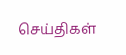செய்திகள்